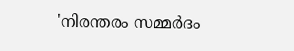'നിരന്തരം സമ്മര്‍ദം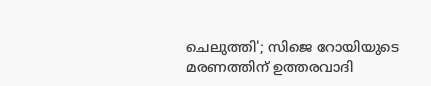ചെലുത്തി'; സിജെ റോയിയുടെ മരണത്തിന് ഉത്തരവാദി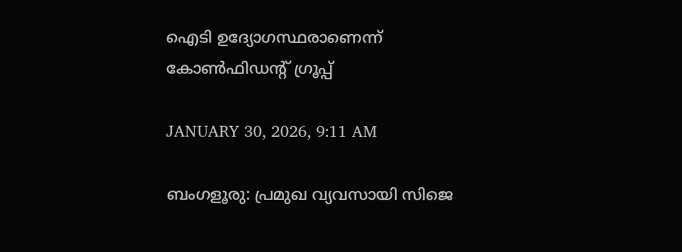ഐടി ഉദ്യോഗസ്ഥരാണെന്ന് കോണ്‍ഫിഡന്റ് ഗ്രൂപ്പ്

JANUARY 30, 2026, 9:11 AM

ബംഗളൂരു: പ്രമുഖ വ്യവസായി സിജെ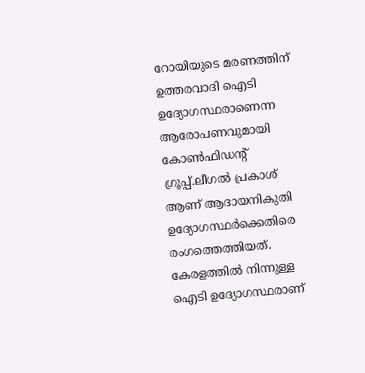റോയിയുടെ മരണത്തിന് ഉത്തരവാദി ഐടി ഉദ്യോഗസ്ഥരാണെന്ന ആരോപണവുമായി കോണ്‍ഫിഡന്റ് ഗ്രൂപ്പ്.ലീഗല്‍ പ്രകാശ് ആണ് ആദായനികുതി ഉദ്യോഗസ്ഥര്‍ക്കെതിരെ രംഗത്തെത്തിയത്. കേരളത്തില്‍ നിന്നുള്ള ഐടി ഉദ്യോഗസ്ഥരാണ്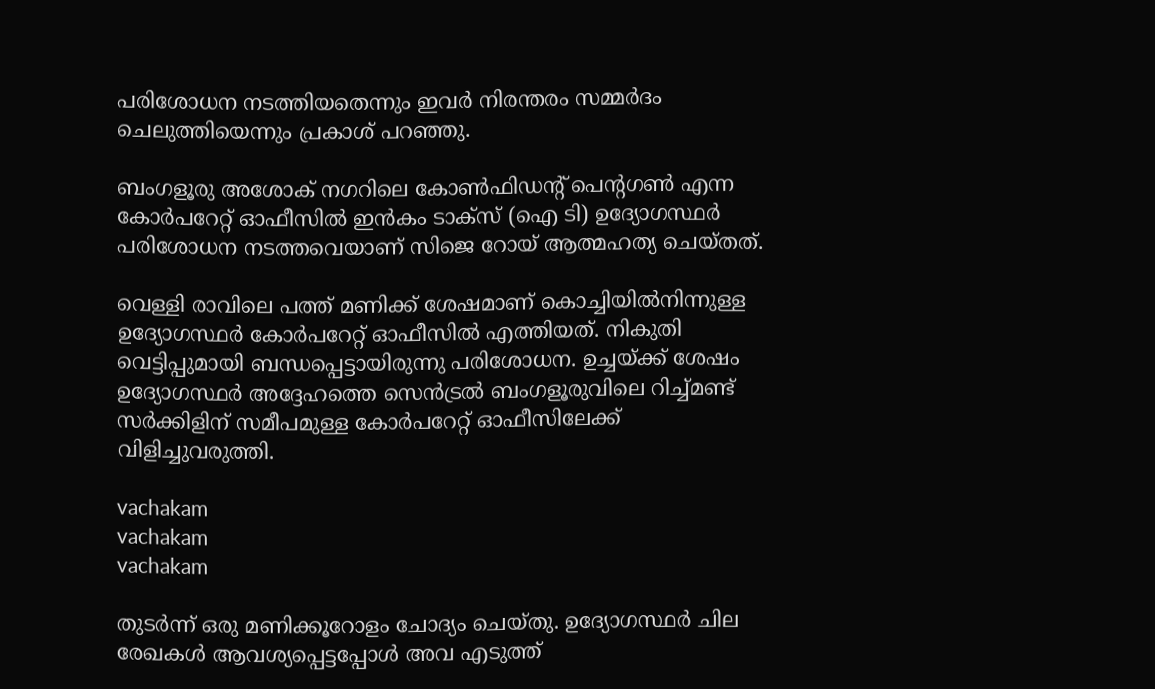പരിശോധന നടത്തിയതെന്നും ഇവര്‍ നിരന്തരം സമ്മര്‍ദം ചെലുത്തിയെന്നും പ്രകാശ് പറഞ്ഞു.

ബംഗളൂരു അശോക് നഗറിലെ കോണ്‍ഫിഡന്റ് പെന്റഗണ്‍ എന്ന കോര്‍പറേറ്റ് ഓഫീസില്‍ ഇന്‍കം ടാക്‌സ് (ഐ ടി) ഉദ്യോഗസ്ഥര്‍ പരിശോധന നടത്തവെയാണ് സിജെ റോയ് ആത്മഹത്യ ചെയ്തത്.

വെള്ളി രാവിലെ പത്ത് മണിക്ക് ശേഷമാണ് കൊച്ചിയില്‍നിന്നുള്ള ഉദ്യോഗസ്ഥര്‍ കോര്‍പറേറ്റ് ഓഫീസില്‍ എത്തിയത്. നികുതി വെട്ടിപ്പുമായി ബന്ധപ്പെട്ടായിരുന്നു പരിശോധന. ഉച്ചയ്ക്ക് ശേഷം ഉദ്യോഗസ്ഥര്‍ അദ്ദേഹത്തെ സെന്‍ട്രല്‍ ബംഗളൂരുവിലെ റിച്ച്മണ്ട് സര്‍ക്കിളിന് സമീപമുള്ള കോര്‍പറേറ്റ് ഓഫീസിലേക്ക് വിളിച്ചുവരുത്തി.

vachakam
vachakam
vachakam

തുടര്‍ന്ന് ഒരു മണിക്കൂറോളം ചോദ്യം ചെയ്തു. ഉദ്യോഗസ്ഥര്‍ ചില രേഖകള്‍ ആവശ്യപ്പെട്ടപ്പോള്‍ അവ എടുത്ത്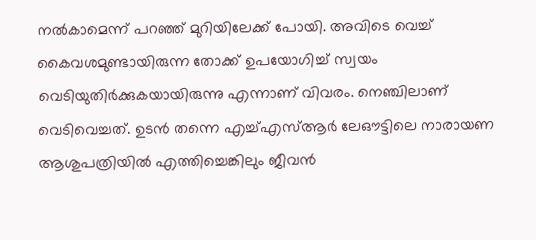നല്‍കാമെന്ന് പറഞ്ഞ് മുറിയിലേക്ക് പോയി. അവിടെ വെച്ച് കൈവശമുണ്ടായിരുന്ന തോക്ക് ഉപയോഗിച്ച് സ്വയം വെടിയുതിര്‍ക്കുകയായിരുന്നു എന്നാണ് വിവരം. നെഞ്ചിലാണ് വെടിവെച്ചത്. ഉടന്‍ തന്നെ എച്ച്എസ്ആര്‍ ലേഔട്ടിലെ നാരായണ ആശുപത്രിയില്‍ എത്തിച്ചെങ്കിലും ജീവന്‍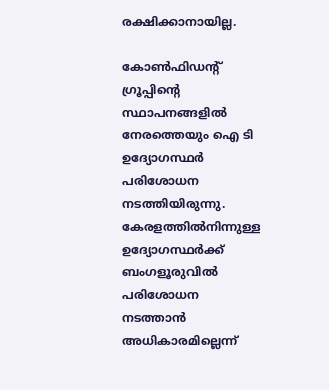രക്ഷിക്കാനായില്ല.

കോണ്‍ഫിഡന്റ് ഗ്രൂപ്പിന്റെ സ്ഥാപനങ്ങളില്‍ നേരത്തെയും ഐ ടി ഉദ്യോഗസ്ഥര്‍ പരിശോധന നടത്തിയിരുന്നു. കേരളത്തില്‍നിന്നുള്ള ഉദ്യോഗസ്ഥര്‍ക്ക് ബംഗളൂരുവില്‍ പരിശോധന നടത്താന്‍ അധികാരമില്ലെന്ന്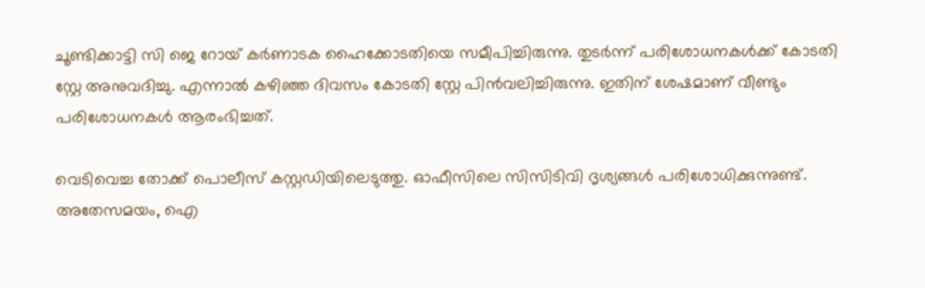ചൂണ്ടിക്കാട്ടി സി ജെ റോയ് കര്‍ണാടക ഹൈക്കോടതിയെ സമീപിച്ചിരുന്നു. തുടര്‍ന്ന് പരിശോധനകള്‍ക്ക് കോടതി സ്റ്റേ അനുവദിച്ചു. എന്നാല്‍ കഴിഞ്ഞ ദിവസം കോടതി സ്റ്റേ പിന്‍വലിച്ചിരുന്നു. ഇതിന് ശേഷമാണ് വീണ്ടും പരിശോധനകള്‍ ആരംഭിച്ചത്.

വെടിവെച്ച തോക്ക് പൊലീസ് കസ്റ്റഡിയിലെടുത്തു. ഓഫീസിലെ സിസിടിവി ദൃശ്യങ്ങള്‍ പരിശോധിക്കുന്നുണ്ട്. അതേസമയം, ഐ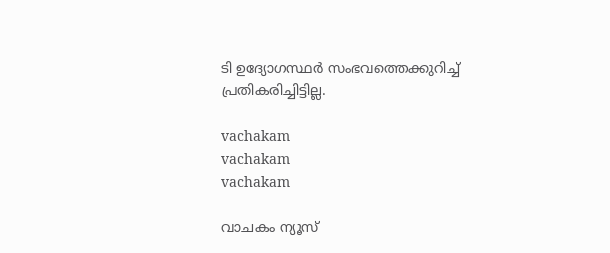ടി ഉദ്യോഗസ്ഥര്‍ സംഭവത്തെക്കുറിച്ച് പ്രതികരിച്ചിട്ടില്ല.

vachakam
vachakam
vachakam

വാചകം ന്യൂസ്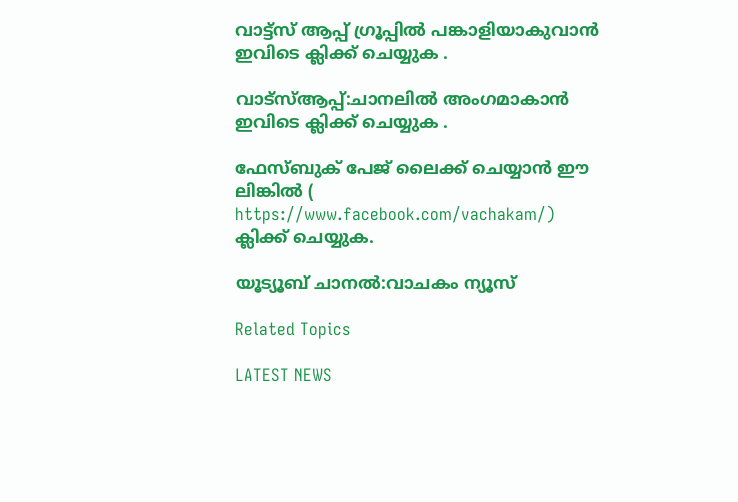വാട്ട്സ് ആപ്പ് ഗ്രൂപ്പിൽ പങ്കാളിയാകുവാൻ ഇവിടെ ക്ലിക്ക് ചെയ്യുക .

വാട്സ്ആപ്പ്:ചാനലിൽ അംഗമാകാൻ ഇവിടെ ക്ലിക്ക് ചെയ്യുക .

ഫേസ്ബുക് പേജ് ലൈക്ക് ചെയ്യാൻ ഈ ലിങ്കിൽ (
https://www.facebook.com/vachakam/) ക്ലിക്ക് ചെയ്യുക.

യൂട്യൂബ് ചാനൽ:വാചകം ന്യൂസ്

Related Topics

LATEST NEWS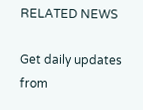RELATED NEWS

Get daily updates from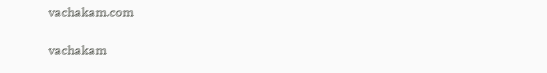vachakam.com

vachakam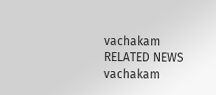vachakam
RELATED NEWS
vachakam